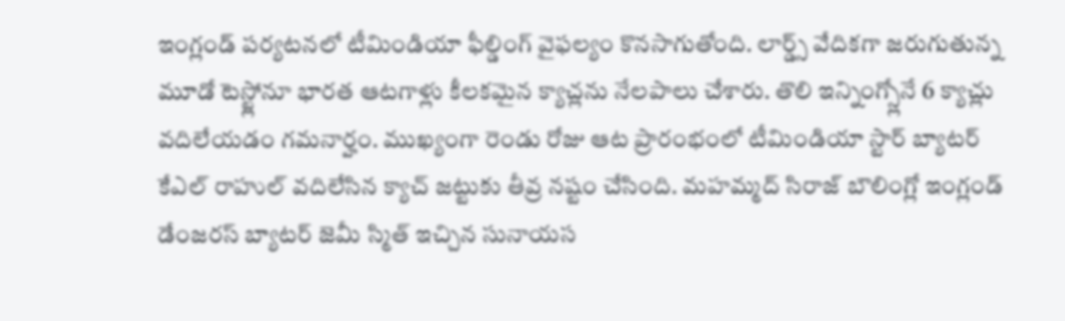ఇంగ్లండ్ పర్యటనలో టీమిండియా ఫీల్డింగ్ వైఫల్యం కొనసాగుతోంది. లార్డ్స్ వేదికగా జరుగుతున్న మూడో టెస్ట్లోనూ భారత ఆటగాళ్లు కీలకమైన క్యాచ్లను నేలపాలు చేశారు. తొలి ఇన్నింగ్స్లోనే 6 క్యాచ్లు వదిలేయడం గమనార్హం. ముఖ్యంగా రెండు రోజు ఆట ప్రారంభంలో టీమిండియా స్టార్ బ్యాటర్ కేఎల్ రాహుల్ వదిలేసిన క్యాచ్ జట్టుకు తీవ్ర నష్టం చేసింది. మహమ్మద్ సిరాజ్ బౌలింగ్లో ఇంగ్లండ్ డేంజరస్ బ్యాటర్ జెమీ స్మిత్ ఇచ్చిన సునాయస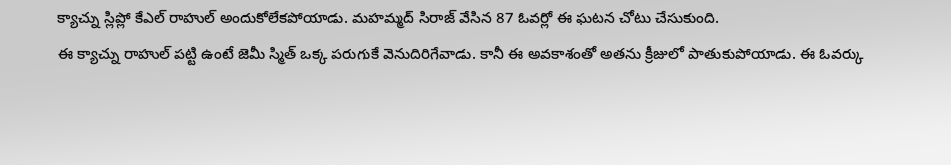క్యాచ్ను స్లిప్లో కేఎల్ రాహుల్ అందుకోలేకపోయాడు. మహమ్మద్ సిరాజ్ వేసిన 87 ఓవర్లో ఈ ఘటన చోటు చేసుకుంది.
ఈ క్యాచ్ను రాహుల్ పట్టి ఉంటే జెమీ స్మిత్ ఒక్క పరుగుకే వెనుదిరిగేవాడు. కానీ ఈ అవకాశంతో అతను క్రీజులో పాతుకుపోయాడు. ఈ ఓవర్కు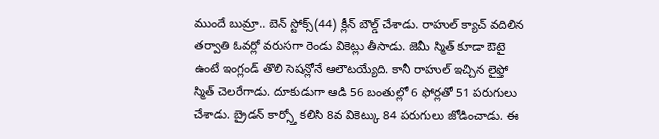ముందే బుమ్రా.. బెన్ స్టోక్స్(44) క్లీన్ బౌల్డ్ చేశాడు. రాహుల్ క్యాచ్ వదిలిన తర్వాతి ఓవర్లో వరుసగా రెండు వికెట్లు తీసాడు. జెమీ స్మిత్ కూడా ఔటై ఉంటే ఇంగ్లండ్ తొలి సెషన్లోనే ఆలౌటయ్యేది. కానీ రాహుల్ ఇచ్చిన లైఫ్తో స్మిత్ చెలరేగాడు. దూకుడుగా ఆడి 56 బంతుల్లో 6 ఫోర్లతో 51 పరుగులు చేశాడు. బ్రైడన్ కార్స్తో కలిసి 8వ వికెట్కు 84 పరుగులు జోడించాడు. ఈ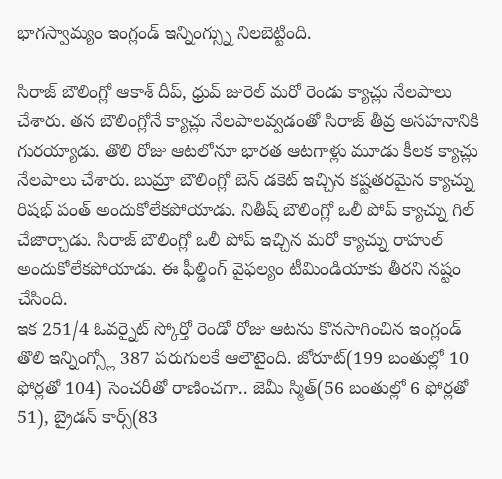భాగస్వామ్యం ఇంగ్లండ్ ఇన్నింగ్స్ను నిలబెట్టింది.

సిరాజ్ బౌలింగ్లో ఆకాశ్ దీప్, ధ్రువ్ జురెల్ మరో రెండు క్యాచ్లు నేలపాలు చేశారు. తన బౌలింగ్లోనే క్యాచ్లు నేలపాలవ్వడంతో సిరాజ్ తీవ్ర అసహనానికి గురయ్యాడు. తొలి రోజు ఆటలోనూ భారత ఆటగాళ్లు మూడు కీలక క్యాచ్లు నేలపాలు చేశారు. బుమ్రా బౌలింగ్లో బెన్ డకెట్ ఇచ్చిన కష్టతరమైన క్యాచ్ను రిషభ్ పంత్ అందుకోలేకపోయాడు. నితీష్ బౌలింగ్లో ఒలీ పోప్ క్యాచ్ను గిల్ చేజార్చాడు. సిరాజ్ బౌలింగ్లో ఒలీ పోప్ ఇచ్చిన మరో క్యాచ్ను రాహుల్ అందుకోలేకపోయాడు. ఈ ఫీల్డింగ్ వైఫల్యం టీమిండియాకు తీరని నష్టం చేసింది.
ఇక 251/4 ఓవర్నైట్ స్కోర్తో రెండో రోజు ఆటను కొనసాగించిన ఇంగ్లండ్ తొలి ఇన్నింగ్స్లో 387 పరుగులకే ఆలౌటైంది. జోరూట్(199 బంతుల్లో 10 ఫోర్లతో 104) సెంచరీతో రాణించగా.. జెమీ స్మిత్(56 బంతుల్లో 6 ఫోర్లతో 51), బ్రైడన్ కార్స్(83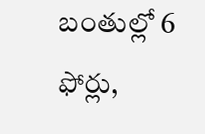బంతుల్లో 6 ఫోర్లు,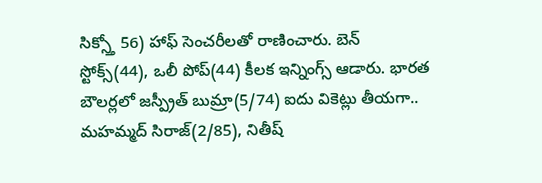సిక్స్తో 56) హాఫ్ సెంచరీలతో రాణించారు. బెన్ స్టోక్స్(44), ఒలీ పోప్(44) కీలక ఇన్నింగ్స్ ఆడారు. భారత బౌలర్లలో జస్ప్రీత్ బుమ్రా(5/74) ఐదు వికెట్లు తీయగా.. మహమ్మద్ సిరాజ్(2/85), నితీష్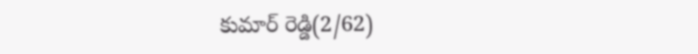కుమార్ రెడ్డి(2/62)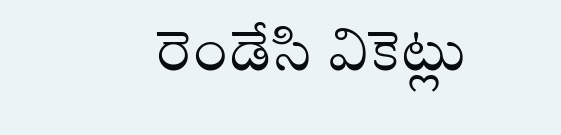రెండేసి వికెట్లు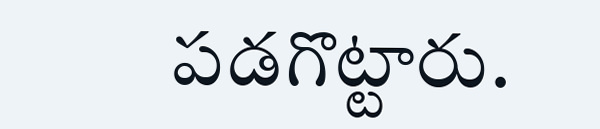పడగొట్టారు.